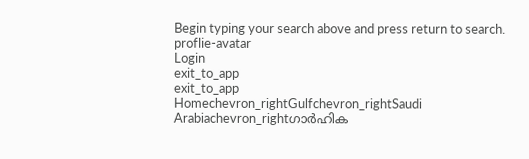Begin typing your search above and press return to search.
proflie-avatar
Login
exit_to_app
exit_to_app
Homechevron_rightGulfchevron_rightSaudi Arabiachevron_rightഗാർഹിക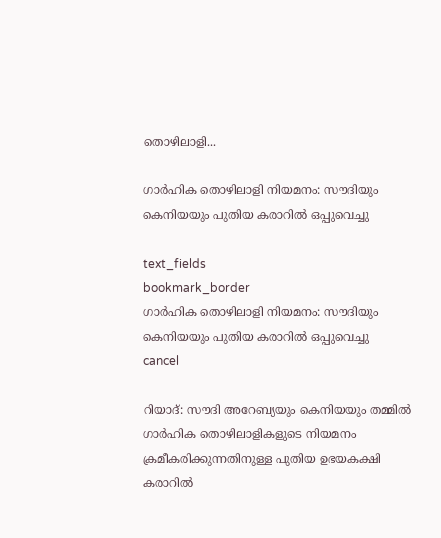തൊഴിലാളി...

ഗാർഹിക തൊഴിലാളി നിയമനം: സൗദിയും കെനിയയും പുതിയ കരാറിൽ ഒപ്പുവെച്ചു

text_fields
bookmark_border
ഗാർഹിക തൊഴിലാളി നിയമനം: സൗദിയും കെനിയയും പുതിയ കരാറിൽ ഒപ്പുവെച്ചു
cancel

റിയാദ്: സൗദി അറേബ്യയും കെനിയയും തമ്മിൽ ഗാർഹിക തൊഴിലാളികളുടെ നിയമനം ക്രമീകരിക്കുന്നതിനുള്ള പുതിയ ഉഭയകക്ഷി കരാറിൽ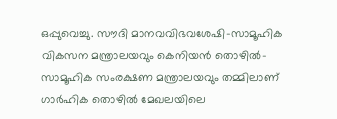ഒപ്പുവെച്ചു. സൗദി മാനവവിഭവശേഷി-സാമൂഹിക വികസന മന്ത്രാലയവും കെനിയൻ തൊഴിൽ-സാമൂഹിക സംരക്ഷണ മന്ത്രാലയവും തമ്മിലാണ് ഗാർഹിക തൊഴിൽ മേഖലയിലെ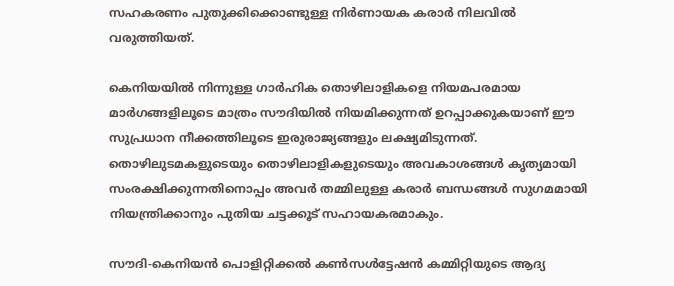സഹകരണം പുതുക്കിക്കൊണ്ടുള്ള നിർണായക കരാർ നിലവിൽ വരുത്തിയത്.

കെനിയയിൽ നിന്നുള്ള ഗാർഹിക തൊഴിലാളികളെ നിയമപരമായ മാർഗങ്ങളിലൂടെ മാത്രം സൗദിയിൽ നിയമിക്കുന്നത് ഉറപ്പാക്കുകയാണ് ഈ സുപ്രധാന നീക്കത്തിലൂടെ ഇരുരാജ്യങ്ങളും ലക്ഷ്യമിടുന്നത്. തൊഴിലുടമകളുടെയും തൊഴിലാളികളുടെയും അവകാശങ്ങൾ കൃത്യമായി സംരക്ഷിക്കുന്നതിനൊപ്പം അവർ തമ്മിലുള്ള കരാർ ബന്ധങ്ങൾ സുഗമമായി നിയന്ത്രിക്കാനും പുതിയ ചട്ടക്കൂട് സഹായകരമാകും.

സൗദി-കെനിയൻ പൊളിറ്റിക്കൽ കൺസൾട്ടേഷൻ കമ്മിറ്റിയുടെ ആദ്യ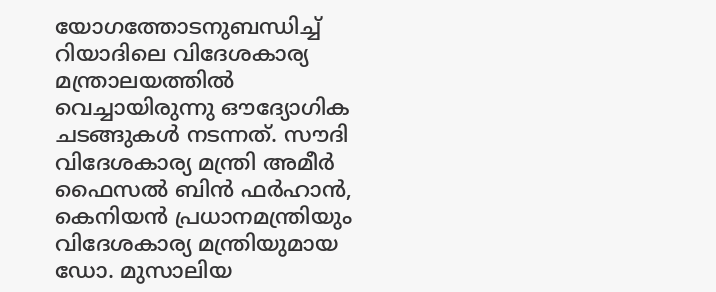യോഗത്തോടനുബന്ധിച്ച് റിയാദിലെ വിദേശകാര്യ മന്ത്രാലയത്തിൽ വെച്ചായിരുന്നു ഔദ്യോഗിക ചടങ്ങുകൾ നടന്നത്. സൗദി വിദേശകാര്യ മന്ത്രി അമീർ ഫൈസൽ ബിൻ ഫർഹാൻ, കെനിയൻ പ്രധാനമന്ത്രിയും വിദേശകാര്യ മന്ത്രിയുമായ ഡോ. മുസാലിയ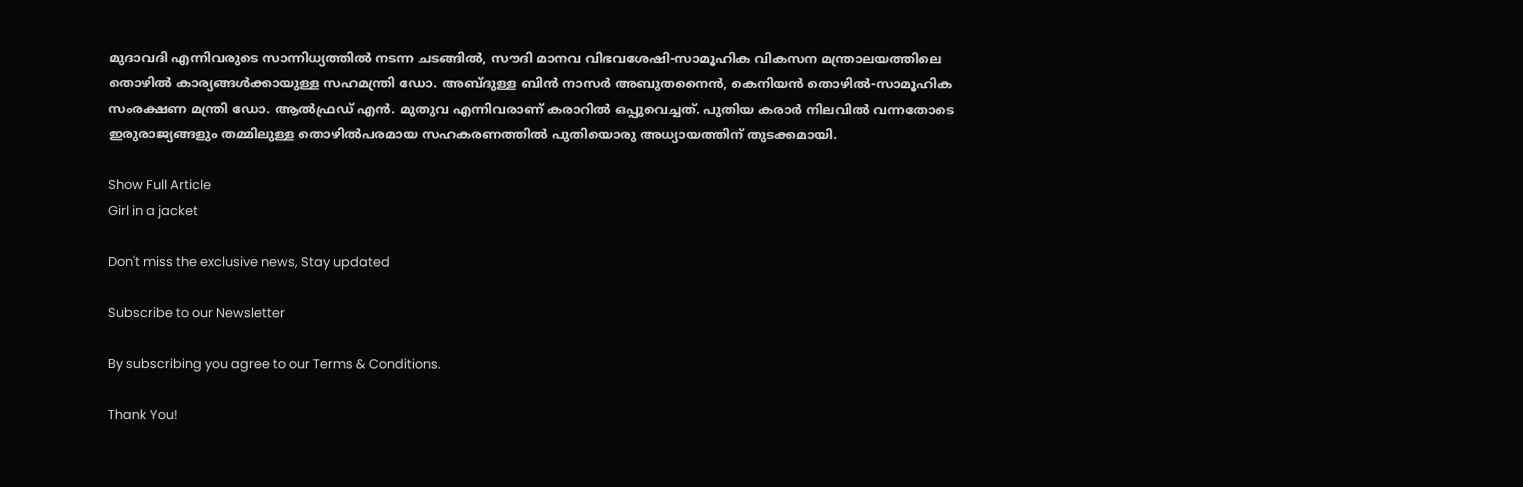മുദാവദി എന്നിവരുടെ സാന്നിധ്യത്തിൽ നടന്ന ചടങ്ങിൽ, സൗദി മാനവ വിഭവശേഷി-സാമൂഹിക വികസന മന്ത്രാലയത്തിലെ തൊഴിൽ കാര്യങ്ങൾക്കായുള്ള സഹമന്ത്രി ഡോ. അബ്ദുള്ള ബിൻ നാസർ അബുതനൈൻ, കെനിയൻ തൊഴിൽ-സാമൂഹിക സംരക്ഷണ മന്ത്രി ഡോ. ആൽഫ്രഡ് എൻ. മുതുവ എന്നിവരാണ് കരാറിൽ ഒപ്പുവെച്ചത്. പുതിയ കരാർ നിലവിൽ വന്നതോടെ ഇരുരാജ്യങ്ങളും തമ്മിലുള്ള തൊഴിൽപരമായ സഹകരണത്തിൽ പുതിയൊരു അധ്യായത്തിന് തുടക്കമായി.

Show Full Article
Girl in a jacket

Don't miss the exclusive news, Stay updated

Subscribe to our Newsletter

By subscribing you agree to our Terms & Conditions.

Thank You!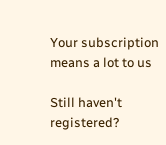Your subscription means a lot to us

Still haven't registered?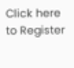Click here to Register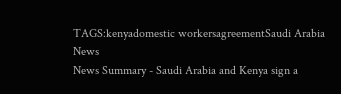TAGS:kenyadomestic workersagreementSaudi Arabia News
News Summary - Saudi Arabia and Kenya sign a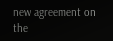new agreement on the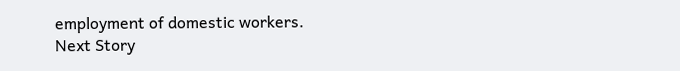employment of domestic workers.
Next Story